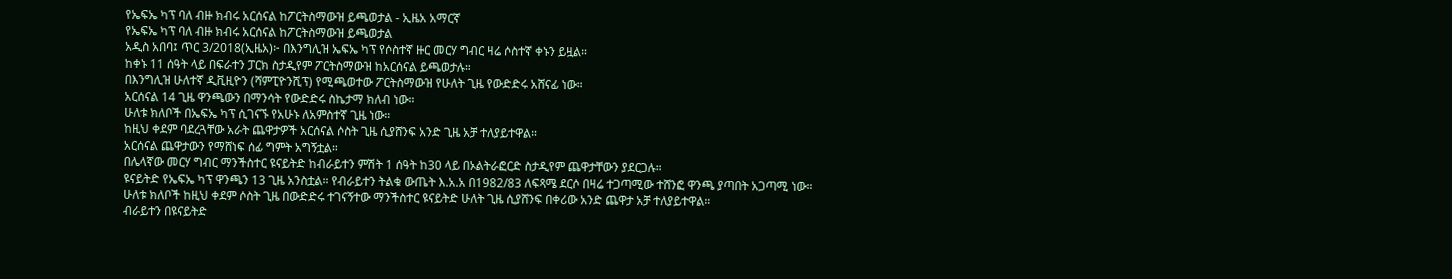የኤፍኤ ካፕ ባለ ብዙ ክብሩ አርሰናል ከፖርትስማውዝ ይጫወታል - ኢዜአ አማርኛ
የኤፍኤ ካፕ ባለ ብዙ ክብሩ አርሰናል ከፖርትስማውዝ ይጫወታል
አዲስ አበባ፤ ጥር 3/2018(ኢዜአ)፦ በእንግሊዝ ኤፍኤ ካፕ የሶስተኛ ዙር መርሃ ግብር ዛሬ ሶስተኛ ቀኑን ይዟል።
ከቀኑ 11 ሰዓት ላይ በፍራተን ፓርክ ስታዲየም ፖርትስማውዝ ከአርሰናል ይጫወታሉ።
በእንግሊዝ ሁለተኛ ዲቪዚዮን (ሻምፒዮንሺፕ) የሚጫወተው ፖርትስማውዝ የሁለት ጊዜ የውድድሩ አሸናፊ ነው።
አርሰናል 14 ጊዜ ዋንጫውን በማንሳት የውድድሩ ስኬታማ ክለብ ነው።
ሁለቱ ክለቦች በኤፍኤ ካፕ ሲገናኙ የአሁኑ ለአምስተኛ ጊዜ ነው።
ከዚህ ቀደም ባደረጓቸው አራት ጨዋታዎች አርሰናል ሶስት ጊዜ ሲያሸንፍ አንድ ጊዜ አቻ ተለያይተዋል።
አርሰናል ጨዋታውን የማሸነፍ ሰፊ ግምት አግኝቷል።
በሌላኛው መርሃ ግብር ማንችስተር ዩናይትድ ከብራይተን ምሽት 1 ሰዓት ከ30 ላይ በኦልትራፎርድ ስታዲየም ጨዋታቸውን ያደርጋሉ።
ዩናይትድ የኤፍኤ ካፕ ዋንጫን 13 ጊዜ አንስቷል። የብራይተን ትልቁ ውጤት እ.አ.አ በ1982/83 ለፍጻሜ ደርሶ በዛሬ ተጋጣሚው ተሸንፎ ዋንጫ ያጣበት አጋጣሚ ነው።
ሁለቱ ክለቦች ከዚህ ቀደም ሶስት ጊዜ በውድድሩ ተገናኝተው ማንችስተር ዩናይትድ ሁለት ጊዜ ሲያሸንፍ በቀሪው አንድ ጨዋታ አቻ ተለያይተዋል።
ብራይተን በዩናይትድ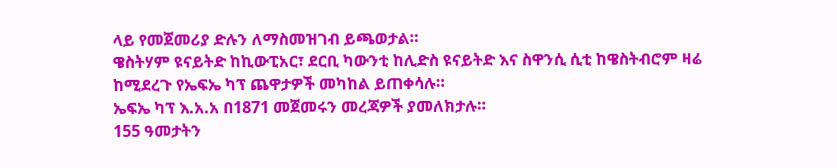ላይ የመጀመሪያ ድሉን ለማስመዝገብ ይጫወታል።
ዌስትሃም ዩናይትድ ከኪውፒአር፣ ደርቢ ካውንቲ ከሊድስ ዩናይትድ እና ስዋንሲ ሲቲ ከዌስትብሮም ዛሬ ከሚደረጉ የኤፍኤ ካፕ ጨዋታዎች መካከል ይጠቀሳሉ።
ኤፍኤ ካፕ እ.አ.አ በ1871 መጀመሩን መረጃዎች ያመለክታሉ።
155 ዓመታትን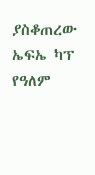ያስቆጠረው ኤፍኤ ካፕ የዓለም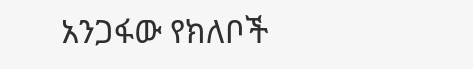አንጋፋው የክለቦች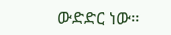ውድድር ነው።